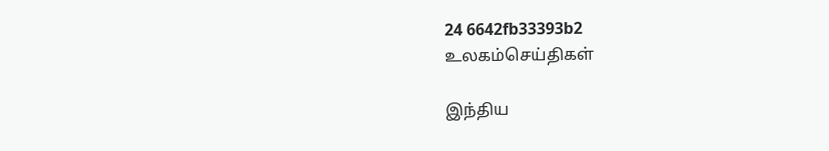24 6642fb33393b2
உலகம்செய்திகள்

இந்திய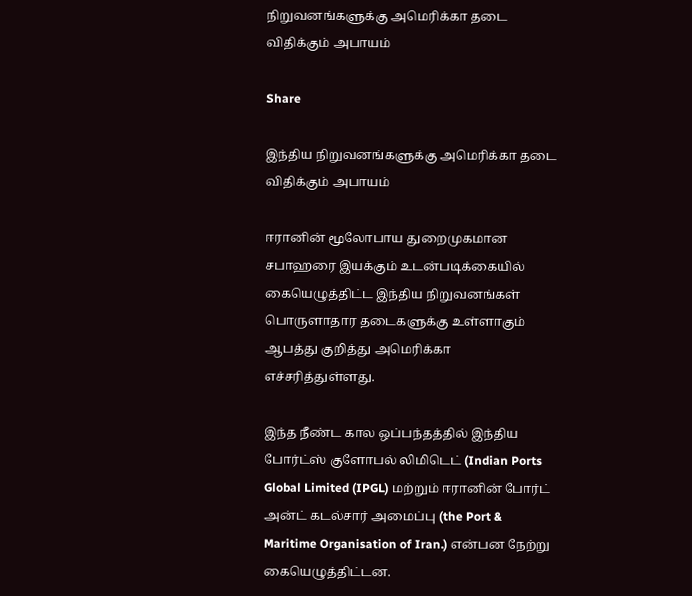நிறுவனங்களுக்கு அமெரிக்கா தடை விதிக்கும் அபாயம்

Share

இந்திய நிறுவனங்களுக்கு அமெரிக்கா தடை விதிக்கும் அபாயம்

ஈரானின் மூலோபாய துறைமுகமான சபாஹரை இயக்கும் உடன்படிக்கையில் கையெழுத்திட்ட இந்திய நிறுவனங்கள் பொருளாதார தடைகளுக்கு உள்ளாகும் ஆபத்து குறித்து அமெரிக்கா எச்சரித்துள்ளது.

இந்த நீண்ட கால ஒப்பந்தத்தில் இந்திய போர்ட்ஸ் குளோபல் லிமிடெட் (Indian Ports Global Limited (IPGL) மற்றும் ஈரானின் போர்ட் அன்ட் கடல்சார் அமைப்பு (the Port & Maritime Organisation of Iran.) என்பன நேற்று கையெழுத்திட்டன.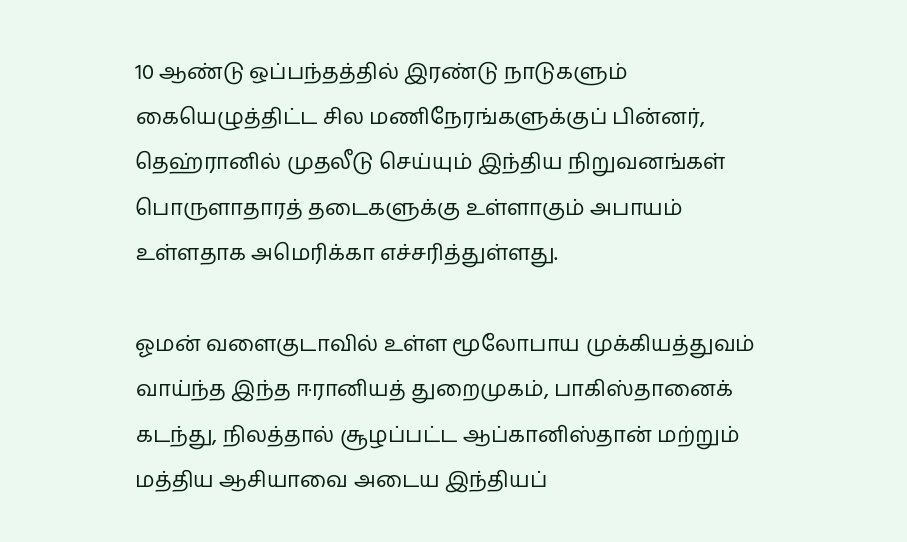10 ஆண்டு ஒப்பந்தத்தில் இரண்டு நாடுகளும் கையெழுத்திட்ட சில மணிநேரங்களுக்குப் பின்னர், தெஹ்ரானில் முதலீடு செய்யும் இந்திய நிறுவனங்கள் பொருளாதாரத் தடைகளுக்கு உள்ளாகும் அபாயம் உள்ளதாக அமெரிக்கா எச்சரித்துள்ளது.

ஓமன் வளைகுடாவில் உள்ள மூலோபாய முக்கியத்துவம் வாய்ந்த இந்த ஈரானியத் துறைமுகம், பாகிஸ்தானைக் கடந்து, நிலத்தால் சூழப்பட்ட ஆப்கானிஸ்தான் மற்றும் மத்திய ஆசியாவை அடைய இந்தியப்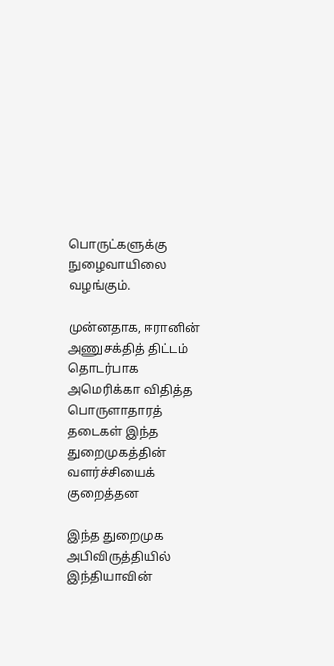பொருட்களுக்கு நுழைவாயிலை வழங்கும்.

முன்னதாக, ஈரானின் அணுசக்தித் திட்டம் தொடர்பாக அமெரிக்கா விதித்த பொருளாதாரத் தடைகள் இந்த துறைமுகத்தின் வளர்ச்சியைக் குறைத்தன

இந்த துறைமுக அபிவிருத்தியில் இந்தியாவின்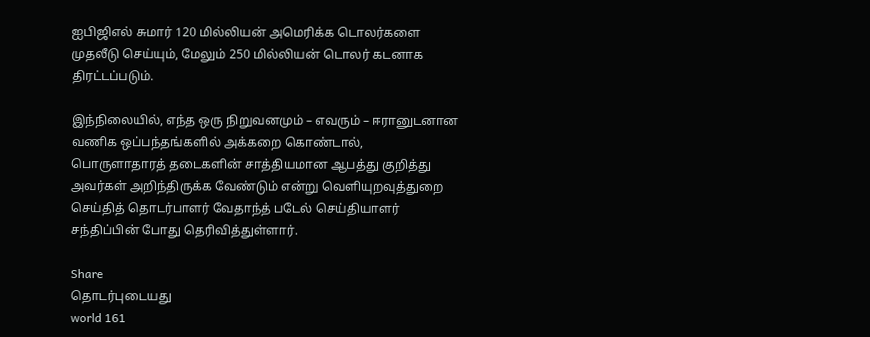ஐபிஜிஎல் சுமார் 120 மில்லியன் அமெரிக்க டொலர்களை முதலீடு செய்யும், மேலும் 250 மில்லியன் டொலர் கடனாக திரட்டப்படும்.

இந்நிலையில், எந்த ஒரு நிறுவனமும் – எவரும் – ஈரானுடனான வணிக ஒப்பந்தங்களில் அக்கறை கொண்டால், பொருளாதாரத் தடைகளின் சாத்தியமான ஆபத்து குறித்து அவர்கள் அறிந்திருக்க வேண்டும் என்று வெளியுறவுத்துறை செய்தித் தொடர்பாளர் வேதாந்த் படேல் செய்தியாளர் சந்திப்பின் போது தெரிவித்துள்ளார்.

Share
தொடர்புடையது
world 161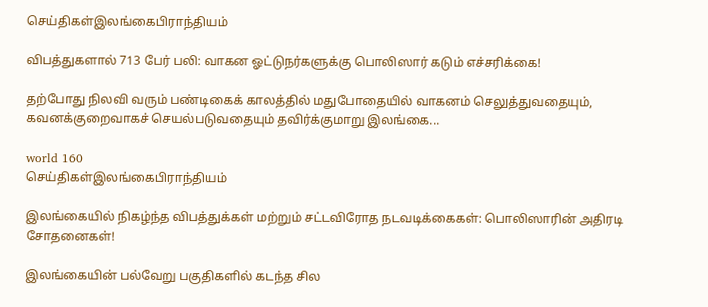செய்திகள்இலங்கைபிராந்தியம்

விபத்துகளால் 713 பேர் பலி: வாகன ஓட்டுநர்களுக்கு பொலிஸார் கடும் எச்சரிக்கை!

தற்போது நிலவி வரும் பண்டிகைக் காலத்தில் மதுபோதையில் வாகனம் செலுத்துவதையும், கவனக்குறைவாகச் செயல்படுவதையும் தவிர்க்குமாறு இலங்கை...

world 160
செய்திகள்இலங்கைபிராந்தியம்

இலங்கையில் நிகழ்ந்த விபத்துக்கள் மற்றும் சட்டவிரோத நடவடிக்கைகள்: பொலிஸாரின் அதிரடி சோதனைகள்!

இலங்கையின் பல்வேறு பகுதிகளில் கடந்த சில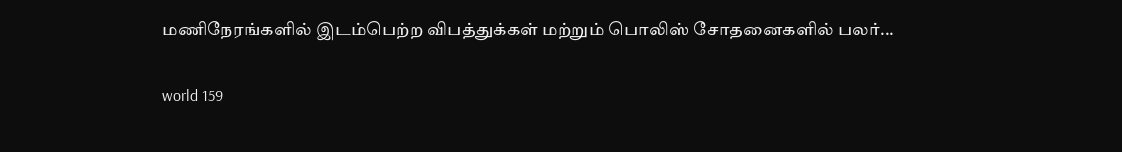மணிநேரங்களில் இடம்பெற்ற விபத்துக்கள் மற்றும் பொலிஸ் சோதனைகளில் பலர்...

world 159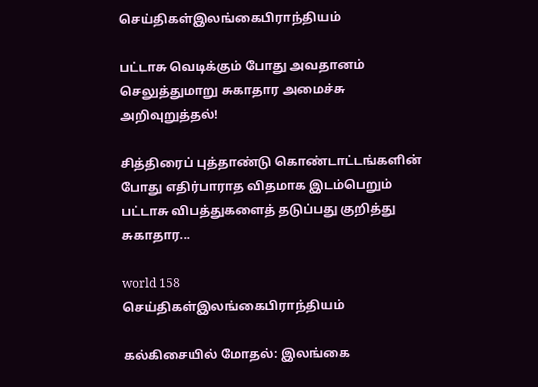செய்திகள்இலங்கைபிராந்தியம்

பட்டாசு வெடிக்கும் போது அவதானம் செலுத்துமாறு சுகாதார அமைச்சு அறிவுறுத்தல்!

சித்திரைப் புத்தாண்டு கொண்டாட்டங்களின் போது எதிர்பாராத விதமாக இடம்பெறும் பட்டாசு விபத்துகளைத் தடுப்பது குறித்து சுகாதார...

world 158
செய்திகள்இலங்கைபிராந்தியம்

கல்கிசையில் மோதல்: இலங்கை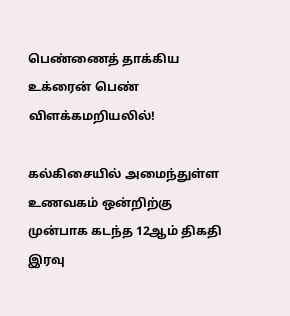பெண்ணைத் தாக்கிய உக்ரைன் பெண் விளக்கமறியலில்!

கல்கிசையில் அமைந்துள்ள உணவகம் ஒன்றிற்கு முன்பாக கடந்த 12ஆம் திகதி இரவு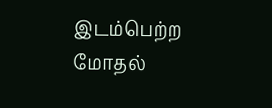இடம்பெற்ற மோதல்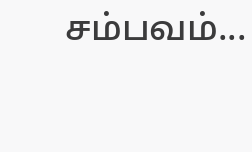சம்பவம்...